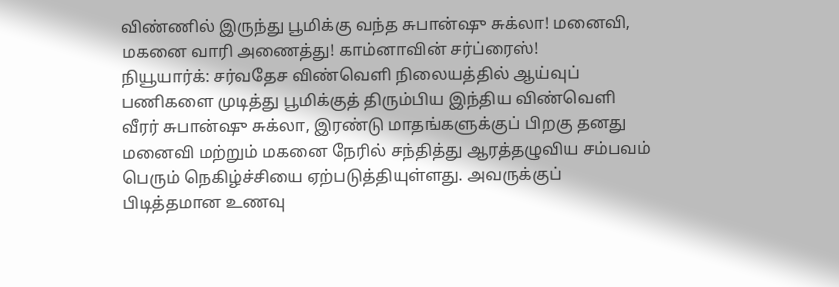விண்ணில் இருந்து பூமிக்கு வந்த சுபான்ஷு சுக்லா! மனைவி, மகனை வாரி அணைத்து! காம்னாவின் சர்ப்ரைஸ்!
நியூயார்க்: சர்வதேச விண்வெளி நிலையத்தில் ஆய்வுப் பணிகளை முடித்து பூமிக்குத் திரும்பிய இந்திய விண்வெளி வீரர் சுபான்ஷு சுக்லா, இரண்டு மாதங்களுக்குப் பிறகு தனது மனைவி மற்றும் மகனை நேரில் சந்தித்து ஆரத்தழுவிய சம்பவம் பெரும் நெகிழ்ச்சியை ஏற்படுத்தியுள்ளது. அவருக்குப் பிடித்தமான உணவு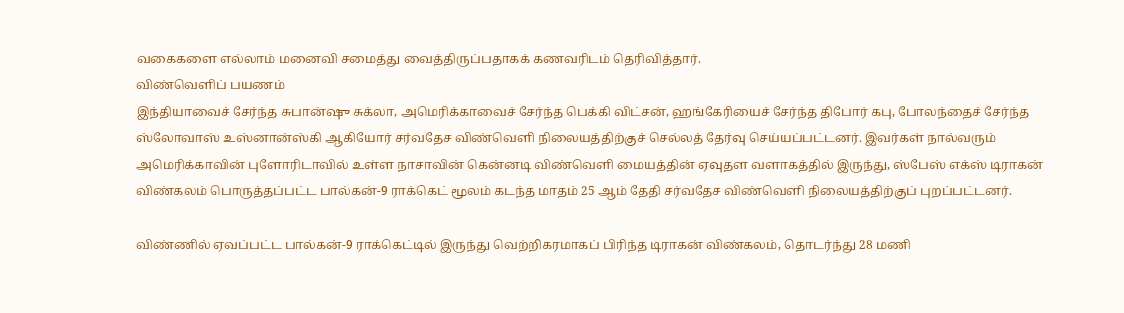வகைகளை எல்லாம் மனைவி சமைத்து வைத்திருப்பதாகக் கணவரிடம் தெரிவித்தார்.
விண்வெளிப் பயணம்
இந்தியாவைச் சேர்ந்த சுபான்ஷு சுக்லா, அமெரிக்காவைச் சேர்ந்த பெக்கி விட்சன், ஹங்கேரியைச் சேர்ந்த திபோர் கபு, போலந்தைச் சேர்ந்த ஸ்லோவாஸ் உஸ்னான்ஸ்கி ஆகியோர் சர்வதேச விண்வெளி நிலையத்திற்குச் செல்லத் தேர்வு செய்யப்பட்டனர். இவர்கள் நால்வரும் அமெரிக்காவின் புளோரிடாவில் உள்ள நாசாவின் கென்னடி விண்வெளி மையத்தின் ஏவுதள வளாகத்தில் இருந்து, ஸ்பேஸ் எக்ஸ் டிராகன் விண்கலம் பொருத்தப்பட்ட பால்கன்-9 ராக்கெட் மூலம் கடந்த மாதம் 25 ஆம் தேதி சர்வதேச விண்வெளி நிலையத்திற்குப் புறப்பட்டனர்.

விண்ணில் ஏவப்பட்ட பால்கன்-9 ராக்கெட்டில் இருந்து வெற்றிகரமாகப் பிரிந்த டிராகன் விண்கலம், தொடர்ந்து 28 மணி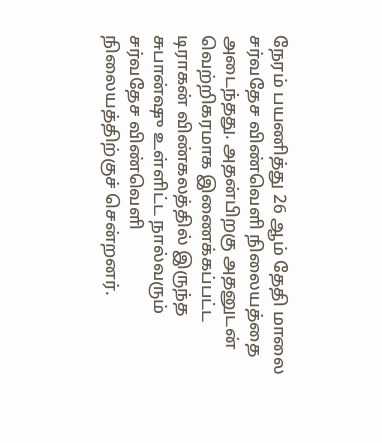நேரம் பயணித்து 26 ஆம் தேதி மாலை சர்வதேச விண்வெளி நிலையத்தை அடைந்தது. அதன்பிறகு அதனுடன் வெற்றிகரமாக இணைக்கப்பட்ட டிராகன் விண்கலத்தில் இருந்த சுபான்ஷு உள்ளிட்ட நால்வரும் சர்வதேச விண்வெளி நிலையத்திற்குச் சென்றனர்.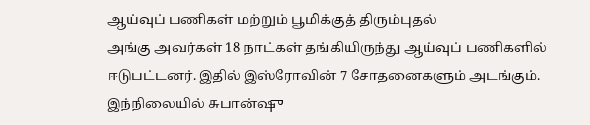ஆய்வுப் பணிகள் மற்றும் பூமிக்குத் திரும்புதல்
அங்கு அவர்கள் 18 நாட்கள் தங்கியிருந்து ஆய்வுப் பணிகளில் ஈடுபட்டனர். இதில் இஸ்ரோவின் 7 சோதனைகளும் அடங்கும். இந்நிலையில் சுபான்ஷு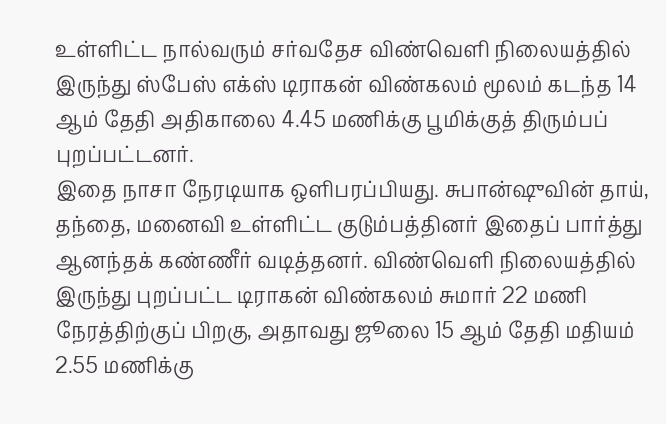உள்ளிட்ட நால்வரும் சர்வதேச விண்வெளி நிலையத்தில் இருந்து ஸ்பேஸ் எக்ஸ் டிராகன் விண்கலம் மூலம் கடந்த 14 ஆம் தேதி அதிகாலை 4.45 மணிக்கு பூமிக்குத் திரும்பப் புறப்பட்டனர்.
இதை நாசா நேரடியாக ஒளிபரப்பியது. சுபான்ஷுவின் தாய், தந்தை, மனைவி உள்ளிட்ட குடும்பத்தினர் இதைப் பார்த்து ஆனந்தக் கண்ணீர் வடித்தனர். விண்வெளி நிலையத்தில் இருந்து புறப்பட்ட டிராகன் விண்கலம் சுமார் 22 மணி நேரத்திற்குப் பிறகு, அதாவது ஜூலை 15 ஆம் தேதி மதியம் 2.55 மணிக்கு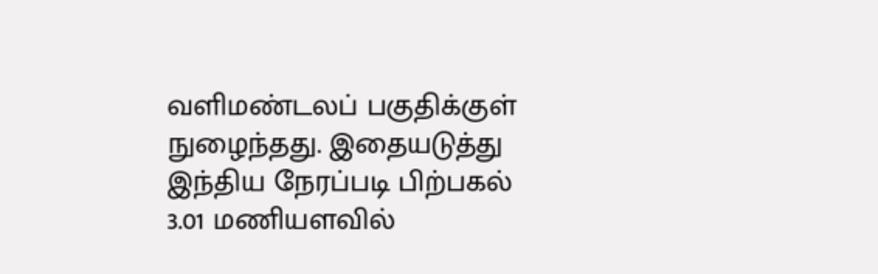வளிமண்டலப் பகுதிக்குள் நுழைந்தது. இதையடுத்து இந்திய நேரப்படி பிற்பகல் 3.01 மணியளவில்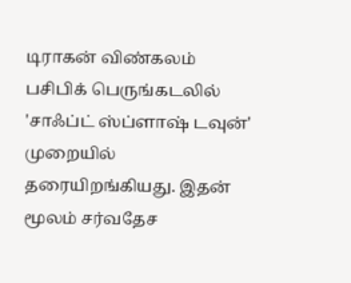டிராகன் விண்கலம் பசிபிக் பெருங்கடலில் 'சாஃப்ட் ஸ்ப்ளாஷ் டவுன்' முறையில் தரையிறங்கியது. இதன் மூலம் சர்வதேச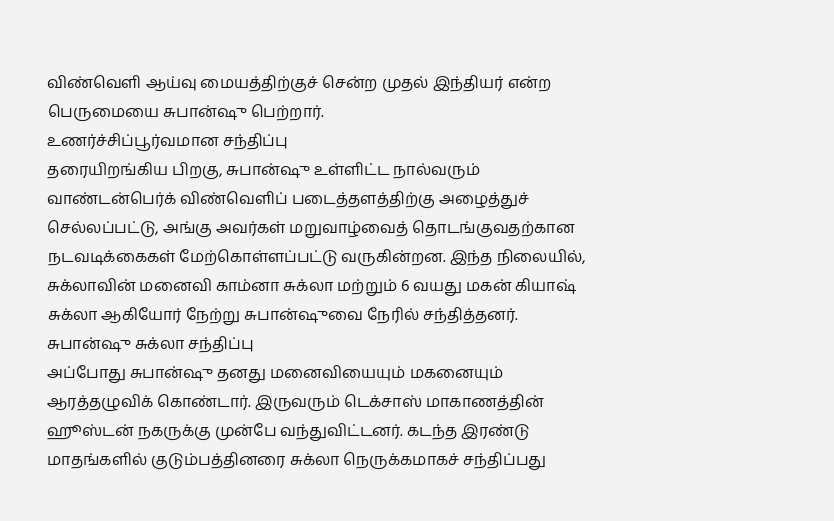விண்வெளி ஆய்வு மையத்திற்குச் சென்ற முதல் இந்தியர் என்ற பெருமையை சுபான்ஷு பெற்றார்.
உணர்ச்சிப்பூர்வமான சந்திப்பு
தரையிறங்கிய பிறகு, சுபான்ஷு உள்ளிட்ட நால்வரும் வாண்டன்பெர்க் விண்வெளிப் படைத்தளத்திற்கு அழைத்துச் செல்லப்பட்டு, அங்கு அவர்கள் மறுவாழ்வைத் தொடங்குவதற்கான நடவடிக்கைகள் மேற்கொள்ளப்பட்டு வருகின்றன. இந்த நிலையில், சுக்லாவின் மனைவி காம்னா சுக்லா மற்றும் 6 வயது மகன் கியாஷ் சுக்லா ஆகியோர் நேற்று சுபான்ஷுவை நேரில் சந்தித்தனர்.
சுபான்ஷு சுக்லா சந்திப்பு
அப்போது சுபான்ஷு தனது மனைவியையும் மகனையும் ஆரத்தழுவிக் கொண்டார். இருவரும் டெக்சாஸ் மாகாணத்தின் ஹூஸ்டன் நகருக்கு முன்பே வந்துவிட்டனர். கடந்த இரண்டு மாதங்களில் குடும்பத்தினரை சுக்லா நெருக்கமாகச் சந்திப்பது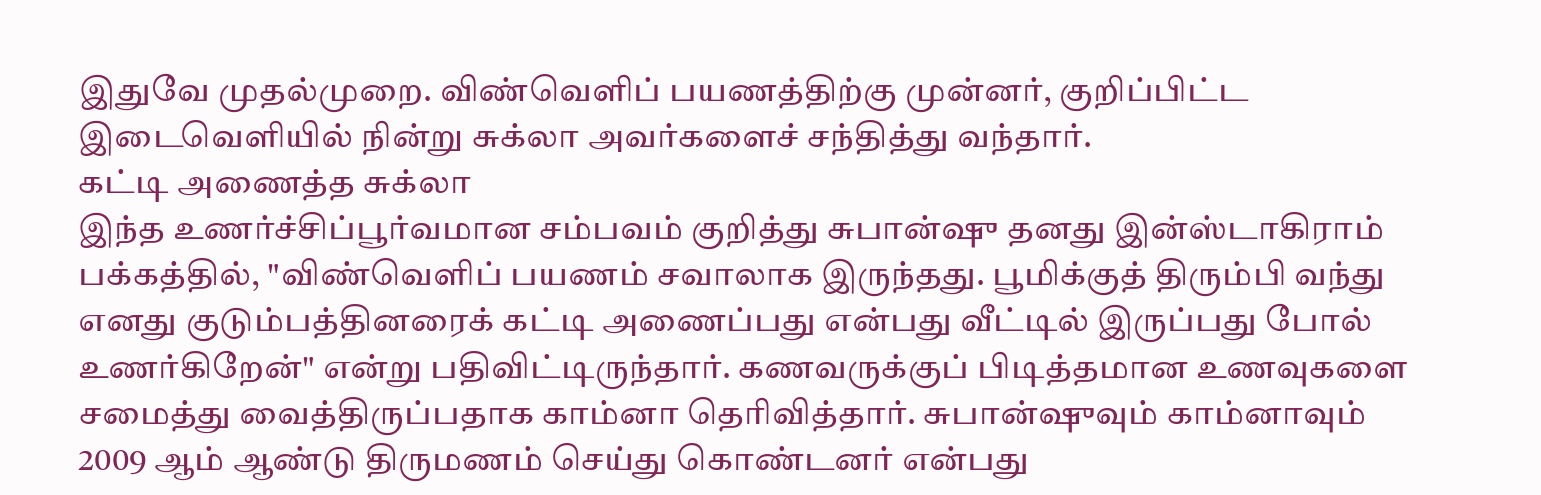இதுவே முதல்முறை. விண்வெளிப் பயணத்திற்கு முன்னர், குறிப்பிட்ட இடைவெளியில் நின்று சுக்லா அவர்களைச் சந்தித்து வந்தார்.
கட்டி அணைத்த சுக்லா
இந்த உணர்ச்சிப்பூர்வமான சம்பவம் குறித்து சுபான்ஷு தனது இன்ஸ்டாகிராம் பக்கத்தில், "விண்வெளிப் பயணம் சவாலாக இருந்தது. பூமிக்குத் திரும்பி வந்து எனது குடும்பத்தினரைக் கட்டி அணைப்பது என்பது வீட்டில் இருப்பது போல் உணர்கிறேன்" என்று பதிவிட்டிருந்தார். கணவருக்குப் பிடித்தமான உணவுகளை சமைத்து வைத்திருப்பதாக காம்னா தெரிவித்தார். சுபான்ஷுவும் காம்னாவும் 2009 ஆம் ஆண்டு திருமணம் செய்து கொண்டனர் என்பது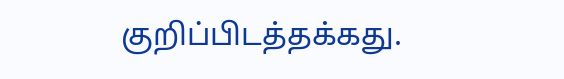குறிப்பிடத்தக்கது.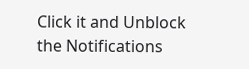Click it and Unblock the Notifications